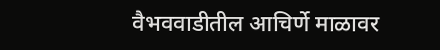वैभववाडीतील आचिर्णे माळावर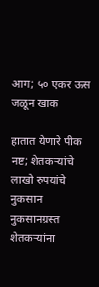आग; ५० एकर ऊस जळून खाक

हातात येणारे पीक नष्ट; शेतकऱ्यांचे लाखो रुपयांचे नुकसान नुकसानग्रस्त शेतकऱ्यांना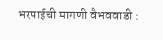भरपाईची मागणी वैभववाडी :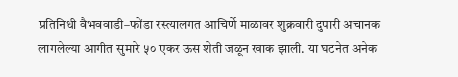प्रतिनिधी वैभववाडी–फोंडा रस्त्यालगत आचिर्णे माळावर शुक्रवारी दुपारी अचानक लागलेल्या आगीत सुमारे ५० एकर ऊस शेती जळून खाक झाली. या घटनेत अनेक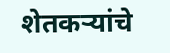शेतकऱ्यांचे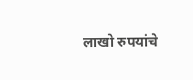लाखो रुपयांचे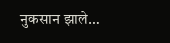नुकसान झाले…